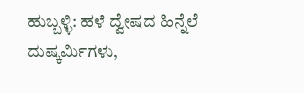ಹುಬ್ಬಳ್ಳಿ: ಹಳೆ ದ್ವೇಷದ ಹಿನ್ನೆಲೆ ದುಷ್ಕರ್ಮಿಗಳು,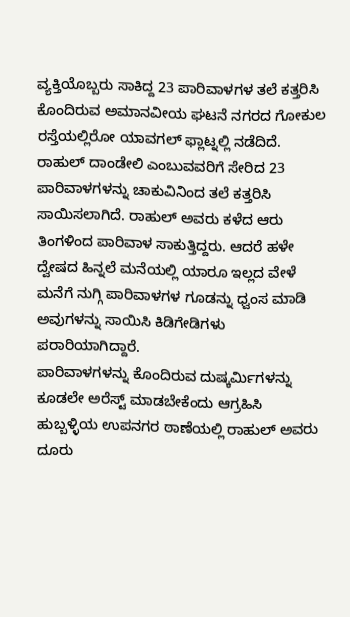ವ್ಯಕ್ತಿಯೊಬ್ಬರು ಸಾಕಿದ್ದ 23 ಪಾರಿವಾಳಗಳ ತಲೆ ಕತ್ತರಿಸಿ ಕೊಂದಿರುವ ಅಮಾನವೀಯ ಘಟನೆ ನಗರದ ಗೋಕುಲ ರಸ್ತೆಯಲ್ಲಿರೋ ಯಾವಗಲ್ ಫ್ಲಾಟ್ನಲ್ಲಿ ನಡೆದಿದೆ.
ರಾಹುಲ್ ದಾಂಡೇಲಿ ಎಂಬುವವರಿಗೆ ಸೇರಿದ 23 ಪಾರಿವಾಳಗಳನ್ನು ಚಾಕುವಿನಿಂದ ತಲೆ ಕತ್ತರಿಸಿ ಸಾಯಿಸಲಾಗಿದೆ. ರಾಹುಲ್ ಅವರು ಕಳೆದ ಆರು ತಿಂಗಳಿಂದ ಪಾರಿವಾಳ ಸಾಕುತ್ತಿದ್ದರು. ಆದರೆ ಹಳೇ ದ್ವೇಷದ ಹಿನ್ನಲೆ ಮನೆಯಲ್ಲಿ ಯಾರೂ ಇಲ್ಲದ ವೇಳೆ ಮನೆಗೆ ನುಗ್ಗಿ ಪಾರಿವಾಳಗಳ ಗೂಡನ್ನು ಧ್ವಂಸ ಮಾಡಿ ಅವುಗಳನ್ನು ಸಾಯಿಸಿ ಕಿಡಿಗೇಡಿಗಳು ಪರಾರಿಯಾಗಿದ್ದಾರೆ.
ಪಾರಿವಾಳಗಳನ್ನು ಕೊಂದಿರುವ ದುಷ್ಕರ್ಮಿಗಳನ್ನು ಕೂಡಲೇ ಅರೆಸ್ಟ್ ಮಾಡಬೇಕೆಂದು ಆಗ್ರಹಿಸಿ ಹುಬ್ಬಳ್ಳಿಯ ಉಪನಗರ ಠಾಣೆಯಲ್ಲಿ ರಾಹುಲ್ ಅವರು ದೂರು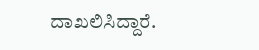ದಾಖಲಿಸಿದ್ದಾರೆ.